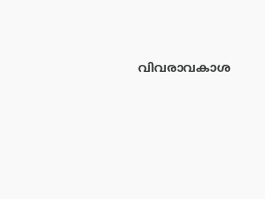വിവരാവകാശ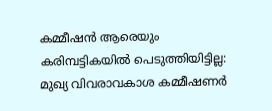കമ്മീഷന്‍ ആരെയും കരിമ്പട്ടികയില്‍ പെടുത്തിയിട്ടില്ല: മുഖ്യ വിവരാവകാശ കമ്മീഷണര്‍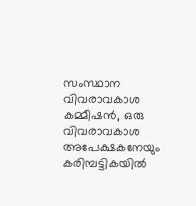സംസ്ഥാന വിവരാവകാശ കമ്മീഷന്‍, ഒരു വിവരാവകാശ അപേക്ഷകനേയും കരിമ്പട്ടികയില്‍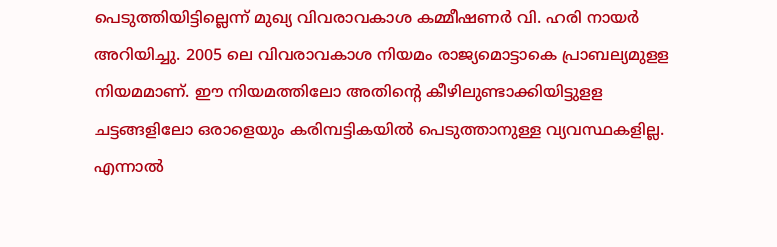പെടുത്തിയിട്ടില്ലെന്ന് മുഖ്യ വിവരാവകാശ കമ്മീഷണര്‍ വി. ഹരി നായര്‍ അറിയിച്ചു. 2005 ലെ വിവരാവകാശ നിയമം രാജ്യമൊട്ടാകെ പ്രാബല്യമുളള നിയമമാണ്. ഈ നിയമത്തിലോ അതിന്റെ കീഴിലുണ്ടാക്കിയിട്ടുളള ചട്ടങ്ങളിലോ ഒരാളെയും കരിമ്പട്ടികയില്‍ പെടുത്താനുള്ള വ്യവസ്ഥകളില്ല. എന്നാല്‍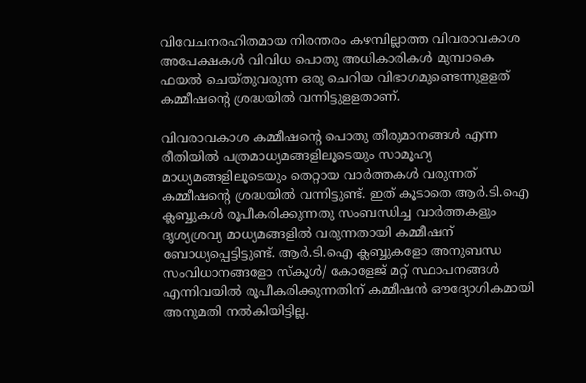വിവേചനരഹിതമായ നിരന്തരം കഴമ്പില്ലാത്ത വിവരാവകാശ അപേക്ഷകള്‍ വിവിധ പൊതു അധികാരികള്‍ മുമ്പാകെ ഫയല്‍ ചെയ്തുവരുന്ന ഒരു ചെറിയ വിഭാഗമുണ്ടെന്നുളളത് കമ്മീഷന്റെ ശ്രദ്ധയില്‍ വന്നിട്ടുളളതാണ്.

വിവരാവകാശ കമ്മീഷന്റെ പൊതു തീരുമാനങ്ങള്‍ എന്ന രീതിയില്‍ പത്രമാധ്യമങ്ങളിലൂടെയും സാമൂഹ്യ മാധ്യമങ്ങളിലൂടെയും തെറ്റായ വാര്‍ത്തകള്‍ വരുന്നത് കമ്മീഷന്റെ ശ്രദ്ധയില്‍ വന്നിട്ടുണ്ട്. ഇത് കൂടാതെ ആര്‍.ടി.ഐ ക്ലബ്ബുകള്‍ രൂപീകരിക്കുന്നതു സംബന്ധിച്ച വാര്‍ത്തകളും ദൃശ്യശ്രവ്യ മാധ്യമങ്ങളില്‍ വരുന്നതായി കമ്മീഷന് ബോധ്യപ്പെട്ടിട്ടുണ്ട്. ആര്‍.ടി.ഐ ക്ലബ്ബുകളോ അനുബന്ധ സംവിധാനങ്ങളോ സ്‌കൂള്‍/ കോളേജ് മറ്റ് സ്ഥാപനങ്ങള്‍ എന്നിവയില്‍ രൂപീകരിക്കുന്നതിന് കമ്മീഷന്‍ ഔദ്യോഗികമായി അനുമതി നല്‍കിയിട്ടില്ല.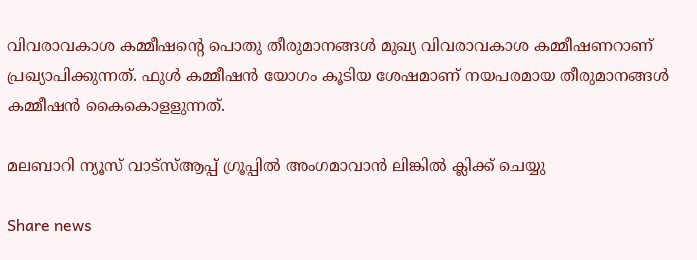വിവരാവകാശ കമ്മീഷന്റെ പൊതു തീരുമാനങ്ങള്‍ മുഖ്യ വിവരാവകാശ കമ്മീഷണറാണ് പ്രഖ്യാപിക്കുന്നത്. ഫുള്‍ കമ്മീഷന്‍ യോഗം കൂടിയ ശേഷമാണ് നയപരമായ തീരുമാനങ്ങള്‍ കമ്മീഷന്‍ കൈകൊളളുന്നത്.

മലബാറി ന്യൂസ് വാട്‌സ്ആപ്പ് ഗ്രൂപ്പില്‍ അംഗമാവാന്‍ ലിങ്കില്‍ ക്ലിക്ക് ചെയ്യു

Share news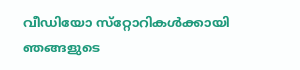വീഡിയോ സ്‌റ്റോറികള്‍ക്കായി ഞങ്ങളുടെ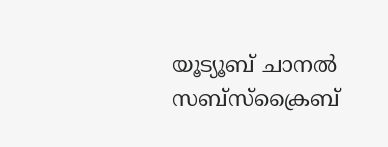യൂട്യൂബ് ചാനല്‍ സബ്‌സ്‌ക്രൈബ്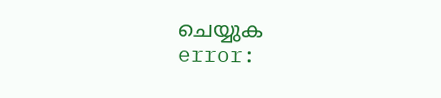ചെയ്യുക
error: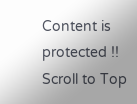Content is protected !!
Scroll to Top